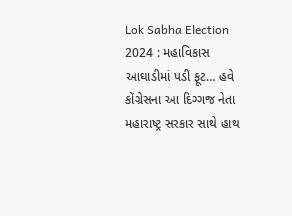Lok Sabha Election 2024 : મહાવિકાસ આઘાડીમાં પડી ફૂટ… હવે કોંગ્રેસના આ દિગ્ગજ નેતા મહારાષ્ટ્ર સરકાર સાથે હાથ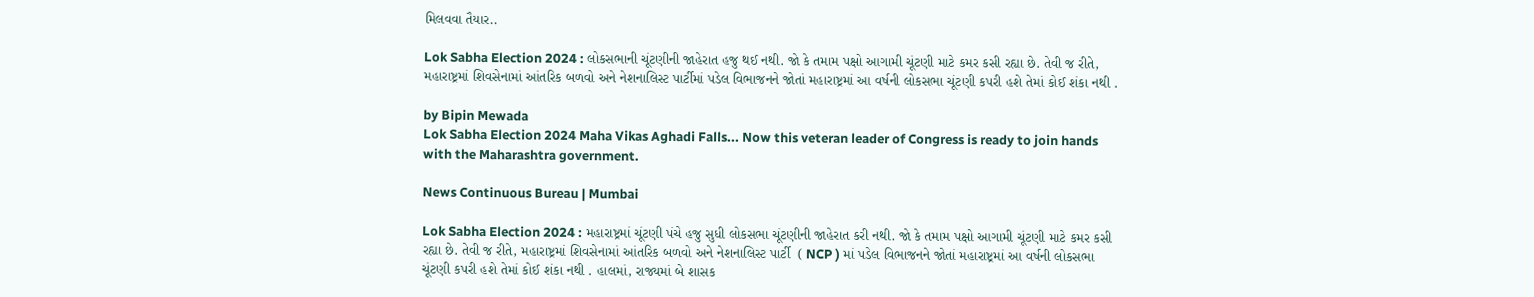મિલવવા તૈયાર..

Lok Sabha Election 2024 : લોકસભાની ચૂંટણીની જાહેરાત હજુ થઈ નથી. જો કે તમામ પક્ષો આગામી ચૂંટણી માટે કમર કસી રહ્યા છે. તેવી જ રીતે, મહારાષ્ટ્રમાં શિવસેનામાં આંતરિક બળવો અને નેશનાલિસ્ટ પાર્ટીમાં પડેલ વિભાજનને જોતાં મહારાષ્ટ્રમાં આ વર્ષની લોકસભા ચૂંટણી કપરી હશે તેમાં કોઈ શંકા નથી .

by Bipin Mewada
Lok Sabha Election 2024 Maha Vikas Aghadi Falls... Now this veteran leader of Congress is ready to join hands with the Maharashtra government.

News Continuous Bureau | Mumbai

Lok Sabha Election 2024 : મહારાષ્ટ્રમાં ચૂંટણી પંચે હજુ સુધી લોકસભા ચૂંટણીની જાહેરાત કરી નથી. જો કે તમામ પક્ષો આગામી ચૂંટણી માટે કમર કસી રહ્યા છે. તેવી જ રીતે, મહારાષ્ટ્રમાં શિવસેનામાં આંતરિક બળવો અને નેશનાલિસ્ટ પાર્ટી  ( NCP ) માં પડેલ વિભાજનને જોતાં મહારાષ્ટ્રમાં આ વર્ષની લોકસભા ચૂંટણી કપરી હશે તેમાં કોઈ શંકા નથી . હાલમાં, રાજ્યમાં બે શાસક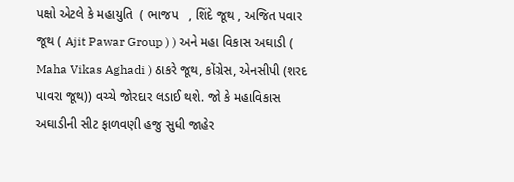પક્ષો એટલે કે મહાયુતિ  ( ભાજપ   , શિંદે જૂથ , અજિત પવાર જૂથ ( Ajit Pawar Group ) ) અને મહા વિકાસ અઘાડી ( Maha Vikas Aghadi ) ઠાકરે જૂથ, કોંગ્રેસ, એનસીપી (શરદ પાવરા જૂથ)) વચ્ચે જોરદાર લડાઈ થશે. જો કે મહાવિકાસ અઘાડીની સીટ ફાળવણી હજુ સુધી જાહેર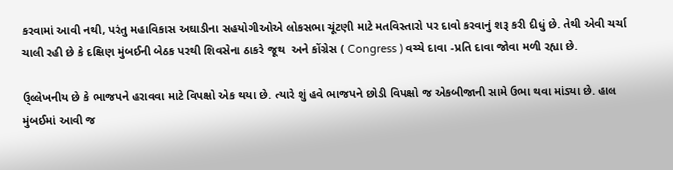કરવામાં આવી નથી, પરંતુ મહાવિકાસ અઘાડીના સહયોગીઓએ લોકસભા ચૂંટણી માટે મતવિસ્તારો પર દાવો કરવાનું શરૂ કરી દીધું છે. તેથી એવી ચર્ચા ચાલી રહી છે કે દક્ષિણ મુંબઈની બેઠક પરથી શિવસેના ઠાકરે જૂથ  અને કોંગ્રેસ ( Congress ) વચ્ચે દાવા -પ્રતિ દાવા જોવા મળી રહ્યા છે.

ઉ્લ્લેખનીય છે કે ભાજપને હરાવવા માટે વિપક્ષો એક થયા છે. ત્યારે શું હવે ભાજપને છોડી વિપક્ષો જ એકબીજાની સામે ઉભા થવા માંડ્યા છે. હાલ મુંબઈમાં આવી જ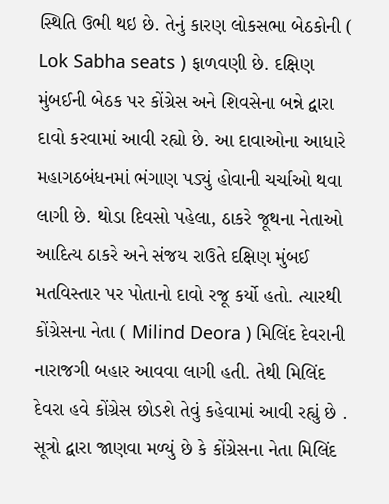સ્થિતિ ઉભી થઇ છે. તેનું કારણ લોકસભા બેઠકોની ( Lok Sabha seats ) ફાળવણી છે. દક્ષિણ મુંબઈની બેઠક પર કોંગ્રેસ અને શિવસેના બન્ને દ્વારા દાવો કરવામાં આવી રહ્યો છે. આ દાવાઓના આધારે મહાગઠબંધનમાં ભંગાણ પડ્યું હોવાની ચર્ચાઓ થવા લાગી છે. થોડા દિવસો પહેલા, ઠાકરે જૂથના નેતાઓ આદિત્ય ઠાકરે અને સંજય રાઉતે દક્ષિણ મુંબઈ મતવિસ્તાર પર પોતાનો દાવો રજૂ કર્યો હતો. ત્યારથી કોંગ્રેસના નેતા ( Milind Deora ) મિલિંદ દેવરાની નારાજગી બહાર આવવા લાગી હતી. તેથી મિલિંદ દેવરા હવે કોંગ્રેસ છોડશે તેવું કહેવામાં આવી રહ્યું છે . સૂત્રો દ્વારા જાણવા મળ્યું છે કે કોંગ્રેસના નેતા મિલિંદ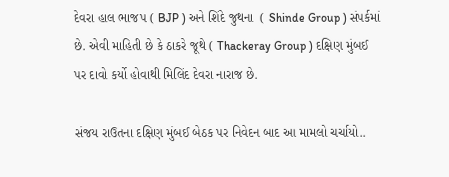દેવરા હાલ ભાજપ ( BJP ) અને શિંદે જુથના  ( Shinde Group ) સંપર્કમાં છે. એવી માહિતી છે કે ઠાકરે જૂથે ( Thackeray Group ) દક્ષિણ મુંબઈ પર દાવો કર્યો હોવાથી મિલિંદ દેવરા નારાજ છે.

સંજય રાઉતના દક્ષિણ મુંબઈ બેઠક પર નિવેદન બાદ આ મામલો ચર્ચાયો..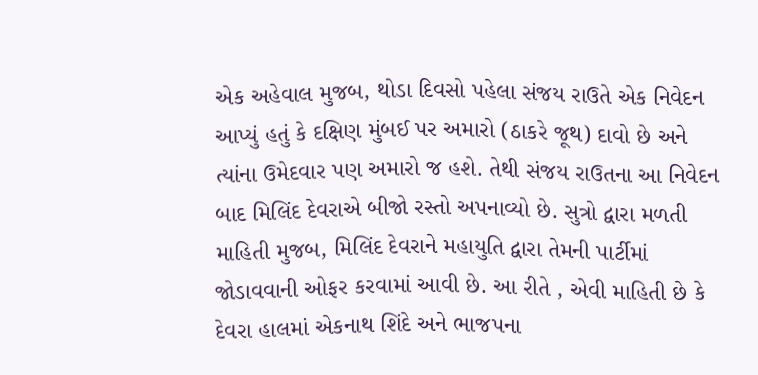એક અહેવાલ મુજબ, થોડા દિવસો પહેલા સંજય રાઉતે એક નિવેદન આપ્યું હતું કે દક્ષિણ મુંબઈ પર અમારો (ઠાકરે જૂથ) દાવો છે અને ત્યાંના ઉમેદવાર પણ અમારો જ હશે. તેથી સંજય રાઉતના આ નિવેદન બાદ મિલિંદ દેવરાએ બીજો રસ્તો અપનાવ્યો છે. સુત્રો દ્વારા મળતી માહિતી મુજબ, મિલિંદ દેવરાને મહાયુતિ દ્વારા તેમની પાર્ટીમાં જોડાવવાની ઓફર કરવામાં આવી છે. આ રીતે , એવી માહિતી છે કે દેવરા હાલમાં એકનાથ શિંદે અને ભાજપના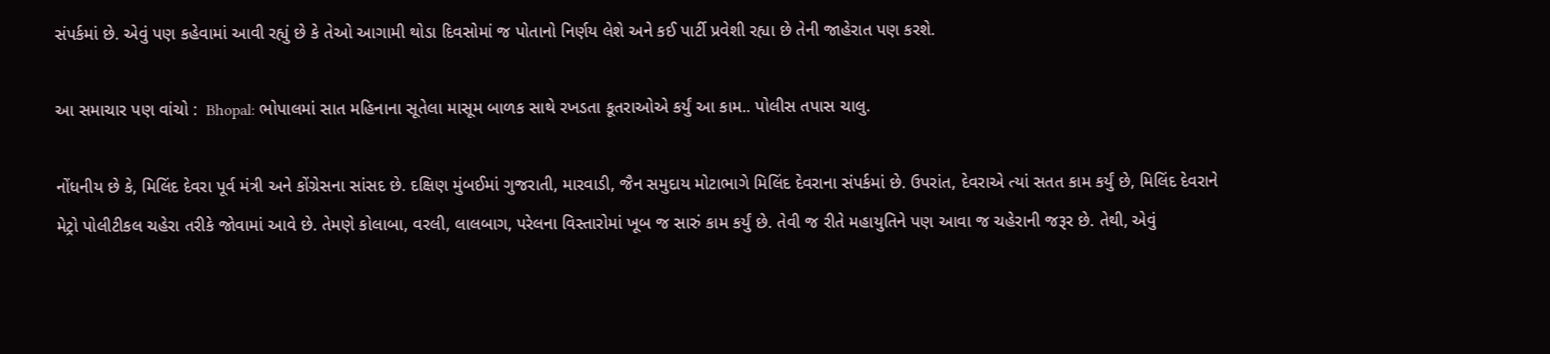સંપર્કમાં છે. એવું પણ કહેવામાં આવી રહ્યું છે કે તેઓ આગામી થોડા દિવસોમાં જ પોતાનો નિર્ણય લેશે અને કઈ પાર્ટી પ્રવેશી રહ્યા છે તેની જાહેરાત પણ કરશે.

આ સમાચાર પણ વાંચો :  Bhopal: ભોપાલમાં સાત મહિનાના સૂતેલા માસૂમ બાળક સાથે રખડતા કૂતરાઓએ કર્યું આ કામ.. પોલીસ તપાસ ચાલુ.

નોંધનીય છે કે, મિલિંદ દેવરા પૂર્વ મંત્રી અને કોંગ્રેસના સાંસદ છે. દક્ષિણ મુંબઈમાં ગુજરાતી, મારવાડી, જૈન સમુદાય મોટાભાગે મિલિંદ દેવરાના સંપર્કમાં છે. ઉપરાંત, દેવરાએ ત્યાં સતત કામ કર્યું છે, મિલિંદ દેવરાને મેટ્રો પોલીટીકલ ચહેરા તરીકે જોવામાં આવે છે. તેમણે કોલાબા, વરલી, લાલબાગ, પરેલના વિસ્તારોમાં ખૂબ જ સારું કામ કર્યું છે. તેવી જ રીતે મહાયુતિને પણ આવા જ ચહેરાની જરૂર છે. તેથી, એવું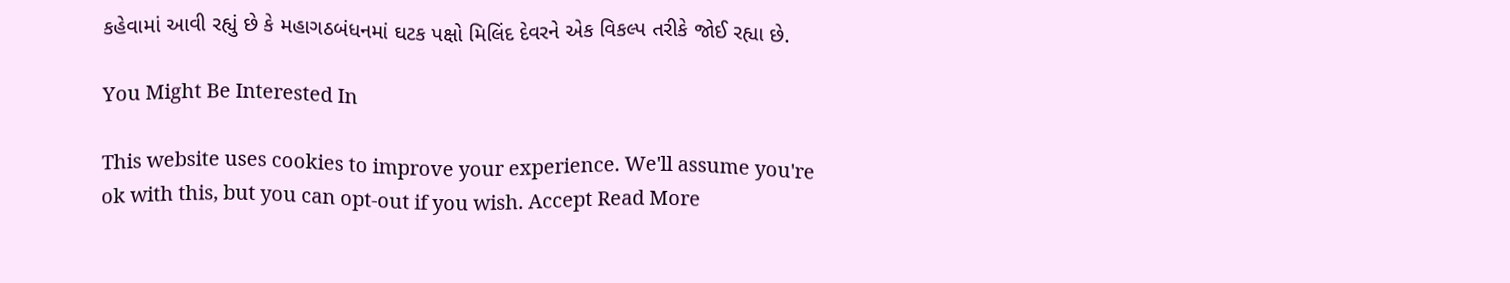કહેવામાં આવી રહ્યું છે કે મહાગઠબંધનમાં ઘટક પક્ષો મિલિંદ દેવરને એક વિકલ્પ તરીકે જોઈ રહ્યા છે.

You Might Be Interested In

This website uses cookies to improve your experience. We'll assume you're ok with this, but you can opt-out if you wish. Accept Read More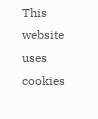This website uses cookies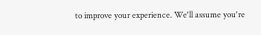to improve your experience. We'll assume you're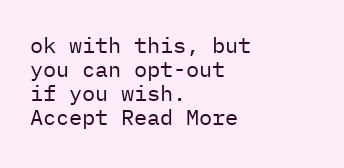ok with this, but you can opt-out if you wish. Accept Read More